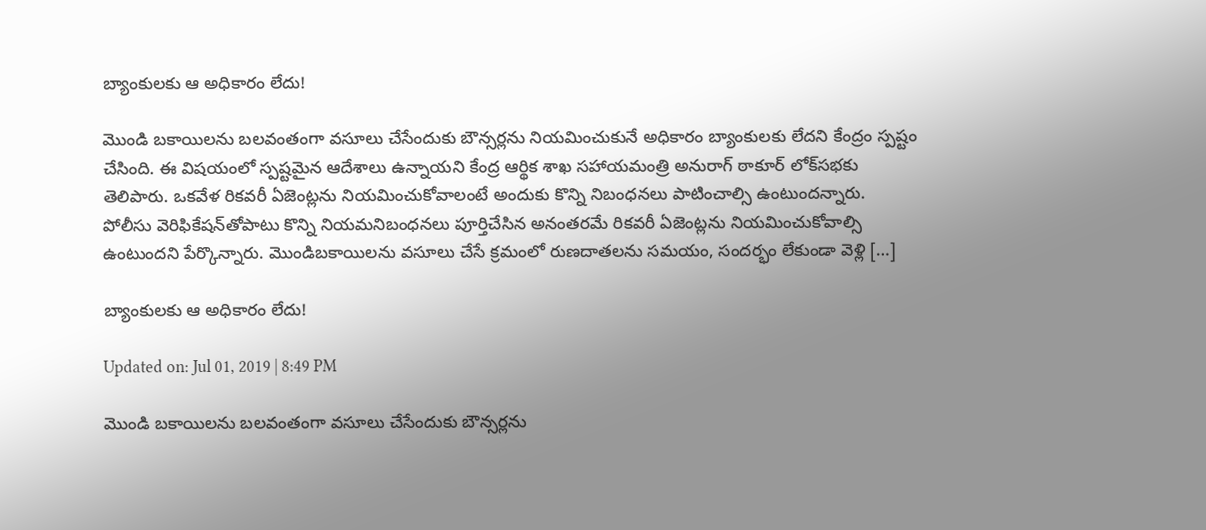బ్యాంకులకు ఆ అధికారం లేదు!

మొండి బకాయిలను బలవంతంగా వసూలు చేసేందుకు బౌన్సర్లను నియమించుకునే అధికారం బ్యాంకులకు లేదని కేంద్రం స్పష్టం చేసింది. ఈ విషయంలో స్పష్టమైన ఆదేశాలు ఉన్నాయని కేంద్ర ఆర్థిక శాఖ సహాయమంత్రి అనురాగ్ ఠాకూర్ లోక్‌సభకు తెలిపారు. ఒకవేళ రికవరీ ఏజెంట్లను నియమించుకోవాలంటే అందుకు కొన్ని నిబంధనలు పాటించాల్సి ఉంటుందన్నారు. పోలీసు వెరిఫికేషన్‌తోపాటు కొన్ని నియమనిబంధనలు పూర్తిచేసిన అనంతరమే రికవరీ ఏజెంట్లను నియమించుకోవాల్సి ఉంటుందని పేర్కొన్నారు. మొండిబకాయిలను వసూలు చేసే క్రమంలో రుణదాతలను సమయం, సందర్భం లేకుండా వెళ్లి […]

బ్యాంకులకు ఆ అధికారం లేదు!

Updated on: Jul 01, 2019 | 8:49 PM

మొండి బకాయిలను బలవంతంగా వసూలు చేసేందుకు బౌన్సర్లను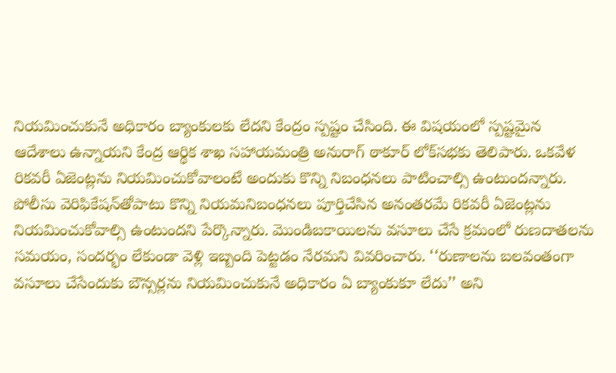నియమించుకునే అధికారం బ్యాంకులకు లేదని కేంద్రం స్పష్టం చేసింది. ఈ విషయంలో స్పష్టమైన ఆదేశాలు ఉన్నాయని కేంద్ర ఆర్థిక శాఖ సహాయమంత్రి అనురాగ్ ఠాకూర్ లోక్‌సభకు తెలిపారు. ఒకవేళ రికవరీ ఏజెంట్లను నియమించుకోవాలంటే అందుకు కొన్ని నిబంధనలు పాటించాల్సి ఉంటుందన్నారు. పోలీసు వెరిఫికేషన్‌తోపాటు కొన్ని నియమనిబంధనలు పూర్తిచేసిన అనంతరమే రికవరీ ఏజెంట్లను నియమించుకోవాల్సి ఉంటుందని పేర్కొన్నారు. మొండిబకాయిలను వసూలు చేసే క్రమంలో రుణదాతలను సమయం, సందర్భం లేకుండా వెళ్లి ఇబ్బంది పెట్టడం నేరమని వివరించారు. ‘‘రుణాలను బలవంతంగా వసూలు చేసేందుకు బౌన్సర్లను నియమించుకునే అధికారం ఏ బ్యాంకుకూ లేదు’’ అని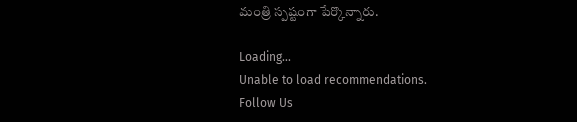మంత్రి స్పష్టంగా పేర్కొన్నారు.

Loading...
Unable to load recommendations.
Follow Us